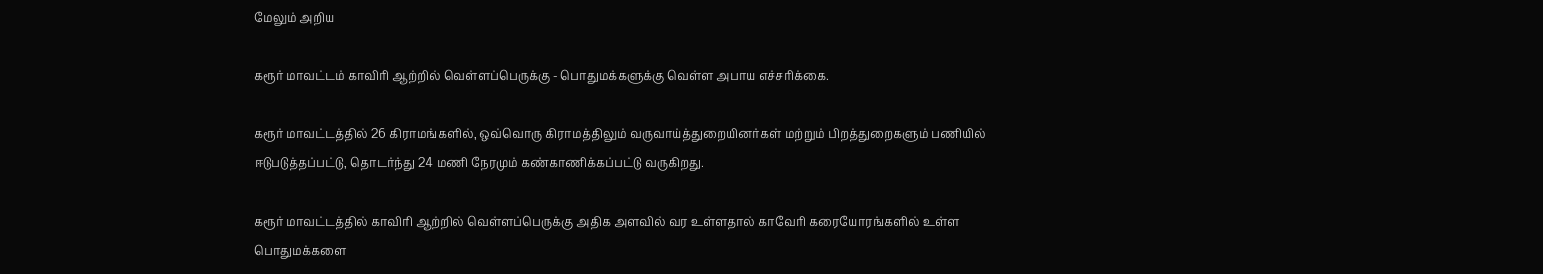மேலும் அறிய

கரூர் மாவட்டம் காவிரி ஆற்றில் வெள்ளப்பெருக்கு - பொதுமக்களுக்கு வெள்ள அபாய எச்சரிக்கை.

கரூர் மாவட்டத்தில் 26 கிராமங்களில், ஒவ்வொரு கிராமத்திலும் வருவாய்த்துறையினர்கள் மற்றும் பிறத்துறைகளும் பணியில் ஈடுபடுத்தப்பட்டு, தொடர்ந்து 24 மணி நேரமும் கண்காணிக்கப்பட்டு வருகிறது.

கரூர் மாவட்டத்தில் காவிரி ஆற்றில் வெள்ளப்பெருக்கு அதிக அளவில் வர உள்ளதால் காவேரி கரையோரங்களில் உள்ள பொதுமக்களை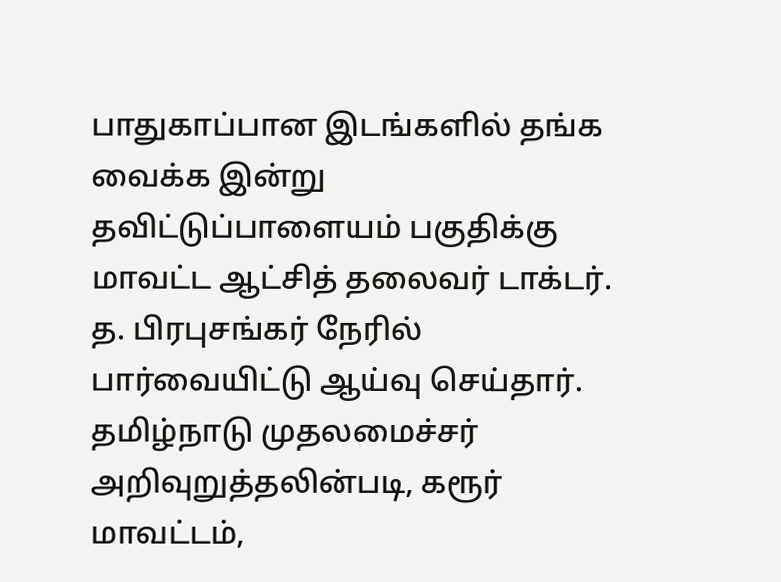பாதுகாப்பான இடங்களில் தங்க வைக்க இன்று  தவிட்டுப்பாளையம் பகுதிக்கு மாவட்ட ஆட்சித் தலைவர் டாக்டர். த. பிரபுசங்கர் நேரில் பார்வையிட்டு ஆய்வு செய்தார். தமிழ்நாடு முதலமைச்சர் அறிவுறுத்தலின்படி, கரூர் மாவட்டம்,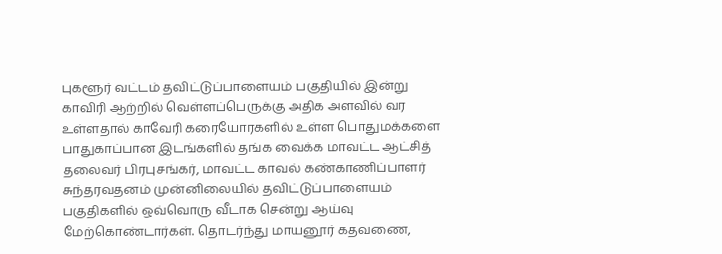புகளூர் வட்டம் தவிட்டுப்பாளையம் பகுதியில் இன்று காவிரி ஆற்றில் வெள்ளப்பெருக்கு அதிக அளவில் வர உள்ளதால் காவேரி கரையோரகளில் உள்ள பொதுமக்களை பாதுகாப்பான இடங்களில் தங்க வைக்க மாவட்ட ஆட்சித் தலைவர் பிரபுசங்கர், மாவட்ட காவல் கண்காணிப்பாளர் சுந்தரவதனம் முன்னிலையில் தவிட்டுப்பாளையம் பகுதிகளில் ஒவ்வொரு வீடாக சென்று ஆய்வு மேற்கொண்டார்கள். தொடர்ந்து மாயனூர் கதவணை,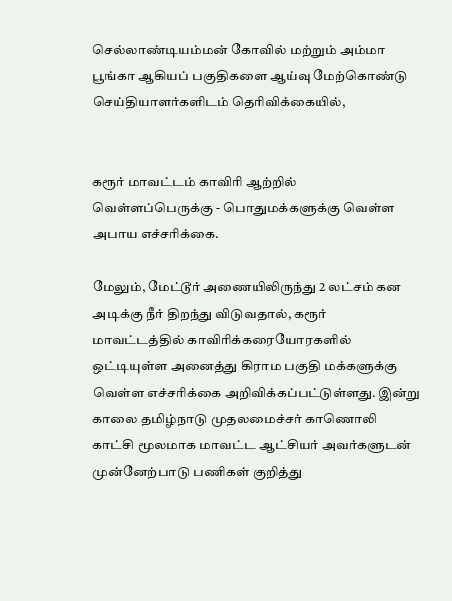செல்லாண்டியம்மன் கோவில் மற்றும் அம்மா பூங்கா ஆகியப் பகுதிகளை ஆய்வு மேற்கொண்டு செய்தியாளர்களிடம் தெரிவிக்கையில்,


கரூர் மாவட்டம் காவிரி ஆற்றில் வெள்ளப்பெருக்கு - பொதுமக்களுக்கு வெள்ள அபாய எச்சரிக்கை.

மேலும், மேட்டூர் அணையிலிருந்து 2 லட்சம் கன அடிக்கு நீர் திறந்து விடுவதால், கரூர் மாவட்டத்தில் காவிரிக்கரையோரகளில் ஒட்டியுள்ள அனைத்து கிராம பகுதி மக்களுக்கு வெள்ள எச்சரிக்கை அறிவிக்கப்பட்டுள்ளது. இன்று காலை தமிழ்நாடு முதலமைச்சர் காணொலி காட்சி மூலமாக மாவட்ட ஆட்சியர் அவர்களுடன் முன்னேற்பாடு பணிகள் குறித்து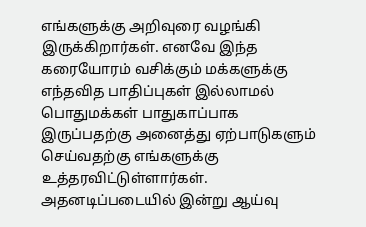எங்களுக்கு அறிவுரை வழங்கி இருக்கிறார்கள். எனவே இந்த கரையோரம் வசிக்கும் மக்களுக்கு எந்தவித பாதிப்புகள் இல்லாமல் பொதுமக்கள் பாதுகாப்பாக இருப்பதற்கு அனைத்து ஏற்பாடுகளும் செய்வதற்கு எங்களுக்கு உத்தரவிட்டுள்ளார்கள். அதனடிப்படையில் இன்று ஆய்வு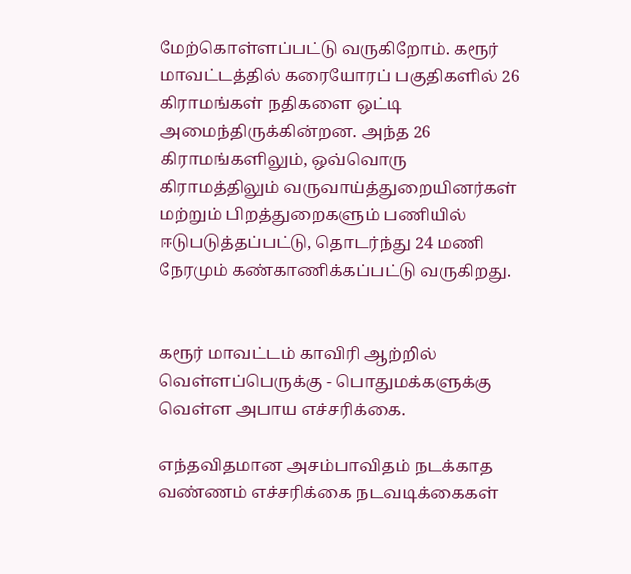மேற்கொள்ளப்பட்டு வருகிறோம். கரூர் மாவட்டத்தில் கரையோரப் பகுதிகளில் 26 கிராமங்கள் நதிகளை ஒட்டி அமைந்திருக்கின்றன. அந்த 26 கிராமங்களிலும், ஒவ்வொரு கிராமத்திலும் வருவாய்த்துறையினர்கள் மற்றும் பிறத்துறைகளும் பணியில் ஈடுபடுத்தப்பட்டு, தொடர்ந்து 24 மணி நேரமும் கண்காணிக்கப்பட்டு வருகிறது.


கரூர் மாவட்டம் காவிரி ஆற்றில் வெள்ளப்பெருக்கு - பொதுமக்களுக்கு வெள்ள அபாய எச்சரிக்கை.

எந்தவிதமான அசம்பாவிதம் நடக்காத வண்ணம் எச்சரிக்கை நடவடிக்கைகள்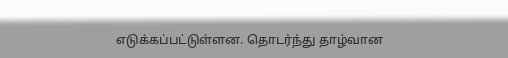எடுக்கப்பட்டுள்ளன. தொடர்ந்து தாழ்வான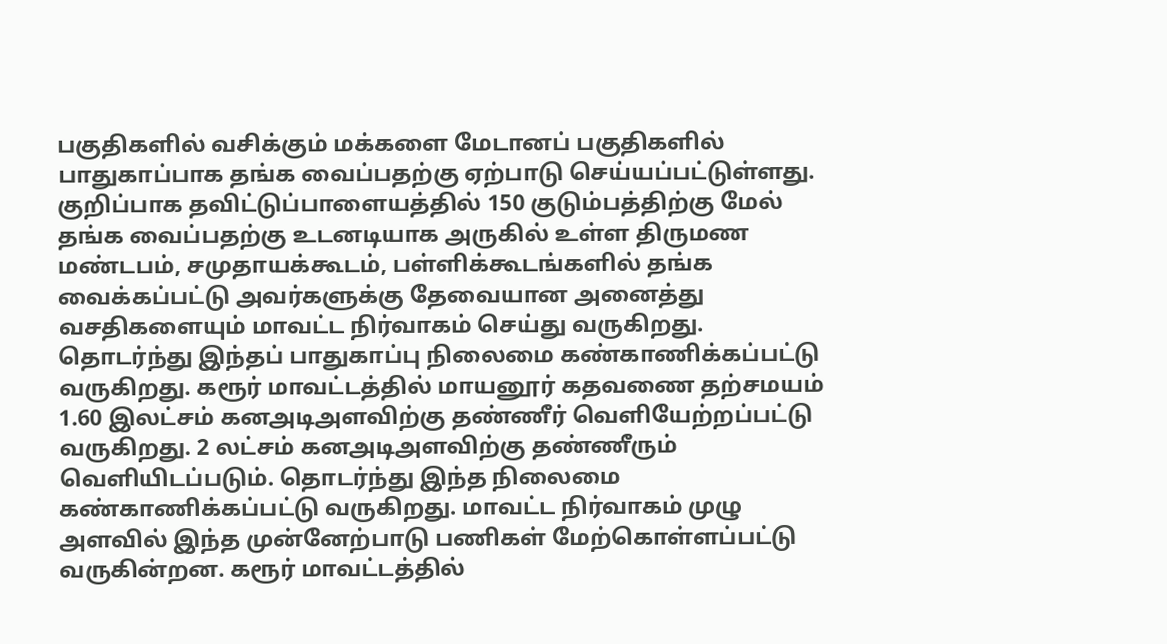பகுதிகளில் வசிக்கும் மக்களை மேடானப் பகுதிகளில் பாதுகாப்பாக தங்க வைப்பதற்கு ஏற்பாடு செய்யப்பட்டுள்ளது. குறிப்பாக தவிட்டுப்பாளையத்தில் 150 குடும்பத்திற்கு மேல் தங்க வைப்பதற்கு உடனடியாக அருகில் உள்ள திருமண மண்டபம், சமுதாயக்கூடம், பள்ளிக்கூடங்களில் தங்க வைக்கப்பட்டு அவர்களுக்கு தேவையான அனைத்து வசதிகளையும் மாவட்ட நிர்வாகம் செய்து வருகிறது. தொடர்ந்து இந்தப் பாதுகாப்பு நிலைமை கண்காணிக்கப்பட்டு வருகிறது. கரூர் மாவட்டத்தில் மாயனூர் கதவணை தற்சமயம் 1.60 இலட்சம் கனஅடிஅளவிற்கு தண்ணீர் வெளியேற்றப்பட்டு வருகிறது. 2 லட்சம் கனஅடிஅளவிற்கு தண்ணீரும் வெளியிடப்படும். தொடர்ந்து இந்த நிலைமை கண்காணிக்கப்பட்டு வருகிறது. மாவட்ட நிர்வாகம் முழு அளவில் இந்த முன்னேற்பாடு பணிகள் மேற்கொள்ளப்பட்டு வருகின்றன. கரூர் மாவட்டத்தில்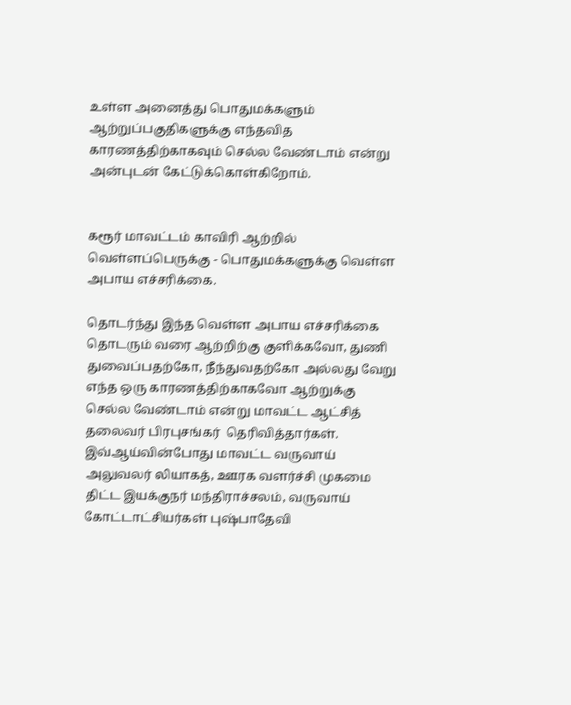உள்ள அனைத்து பொதுமக்களும் ஆற்றுப்பகுதிகளுக்கு எந்தவித காரணத்திற்காகவும் செல்ல வேண்டாம் என்று அன்புடன் கேட்டுக்கொள்கிறோம்.


கரூர் மாவட்டம் காவிரி ஆற்றில் வெள்ளப்பெருக்கு - பொதுமக்களுக்கு வெள்ள அபாய எச்சரிக்கை.

தொடர்ந்து இந்த வெள்ள அபாய எச்சரிக்கை தொடரும் வரை ஆற்றிற்கு குளிக்கவோ, துணி துவைப்பதற்கோ, நீந்துவதற்கோ அல்லது வேறு எந்த ஒரு காரணத்திற்காகவோ ஆற்றுக்கு செல்ல வேண்டாம் என்று மாவட்ட ஆட்சித் தலைவர் பிரபுசங்கர்  தெரிவித்தார்கள். இவ்ஆய்வின்போது மாவட்ட வருவாய் அலுவலர் லியாகத், ஊரக வளர்ச்சி முகமை திட்ட இயக்குநர் மந்திராச்சலம், வருவாய் கோட்டாட்சியர்கள் புஷ்பாதேவி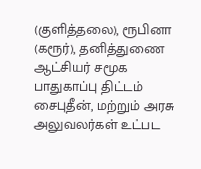(குளித்தலை), ரூபினா (கரூர்), தனித்துணை ஆட்சியர் சமூக பாதுகாப்பு திட்டம் சைபுதீன், மற்றும் அரசு அலுவலர்கள் உட்பட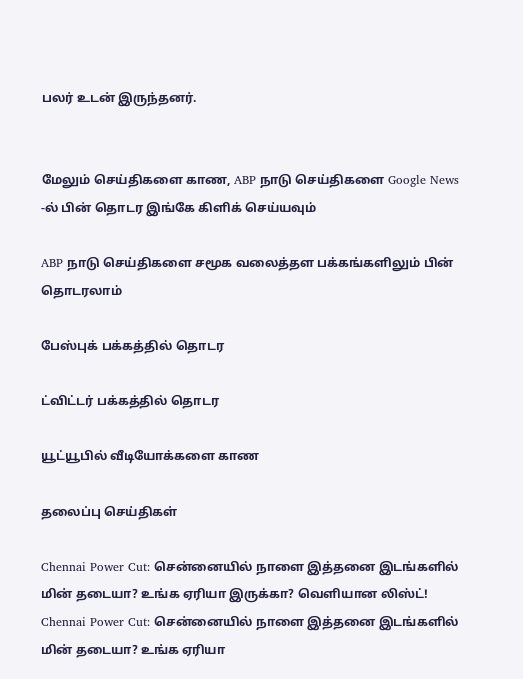பலர் உடன் இருந்தனர்.


மேலும் செய்திகளை காண, ABP நாடு செய்திகளை Google News -ல் பின் தொடர இங்கே கிளிக் செய்யவும்

ABP நாடு செய்திகளை சமூக வலைத்தள பக்கங்களிலும் பின் தொடரலாம்

பேஸ்புக் பக்கத்தில் தொடர

ட்விட்டர் பக்கத்தில் தொடர

யூட்யூபில் வீடியோக்களை காண

தலைப்பு செய்திகள்

Chennai Power Cut: சென்னையில் நாளை இத்தனை இடங்களில் மின் தடையா? உங்க ஏரியா இருக்கா? வெளியான லிஸ்ட்!
Chennai Power Cut: சென்னையில் நாளை இத்தனை இடங்களில் மின் தடையா? உங்க ஏரியா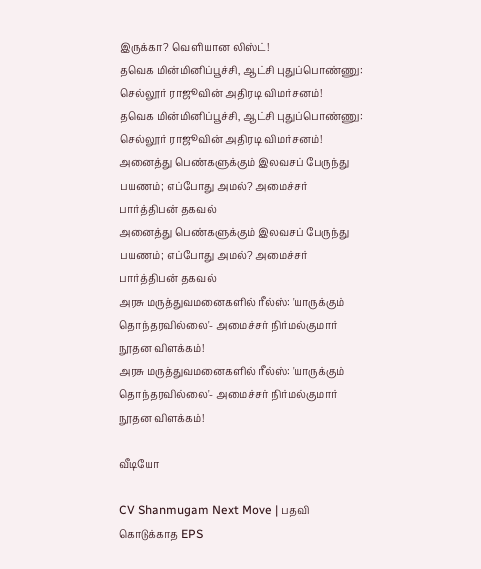இருக்கா? வெளியான லிஸ்ட்!
தவெக மின்மினிப்பூச்சி, ஆட்சி புதுப்பொண்ணு: செல்லூர் ராஜூவின் அதிரடி விமர்சனம்!
தவெக மின்மினிப்பூச்சி, ஆட்சி புதுப்பொண்ணு: செல்லூர் ராஜூவின் அதிரடி விமர்சனம்!
அனைத்து பெண்களுக்கும் இலவசப் பேருந்து பயணம்; எப்போது அமல்? அமைச்சர் பார்த்திபன் தகவல்
அனைத்து பெண்களுக்கும் இலவசப் பேருந்து பயணம்; எப்போது அமல்? அமைச்சர் பார்த்திபன் தகவல்
அரசு மருத்துவமனைகளில் ரீல்ஸ்: 'யாருக்கும் தொந்தரவில்லை'- அமைச்சர் நிர்மல்குமார் நூதன விளக்கம்!
அரசு மருத்துவமனைகளில் ரீல்ஸ்: 'யாருக்கும் தொந்தரவில்லை'- அமைச்சர் நிர்மல்குமார் நூதன விளக்கம்!

வீடியோ

CV Shanmugam Next Move | பதவி கொடுக்காத EPS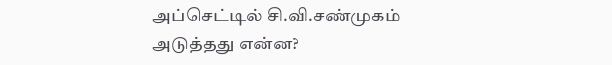அப்செட்டில் சி.வி.சண்முகம் அடுத்தது என்ன?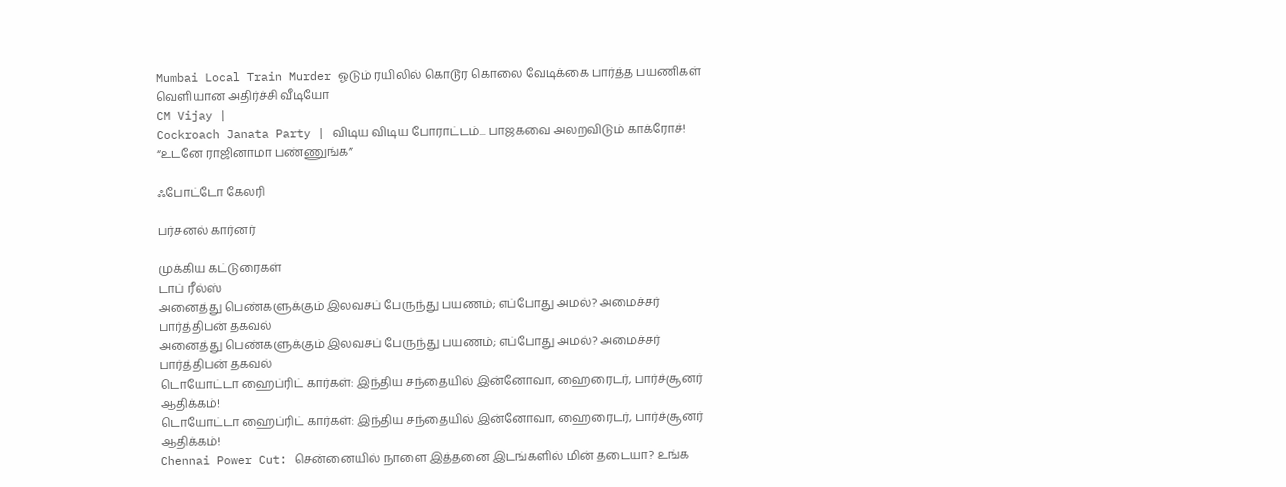Mumbai Local Train Murder ஓடும் ரயிலில் கொடூர கொலை வேடிக்கை பார்த்த பயணிகள் வெளியான அதிர்ச்சி வீடியோ
CM Vijay |
Cockroach Janata Party | விடிய விடிய போராட்டம்... பாஜகவை அலறவிடும் காக்ரோச்! “உடனே ராஜினாமா பண்ணுங்க”

ஃபோட்டோ கேலரி

பர்சனல் கார்னர்

முக்கிய கட்டுரைகள்
டாப் ரீல்ஸ்
அனைத்து பெண்களுக்கும் இலவசப் பேருந்து பயணம்; எப்போது அமல்? அமைச்சர் பார்த்திபன் தகவல்
அனைத்து பெண்களுக்கும் இலவசப் பேருந்து பயணம்; எப்போது அமல்? அமைச்சர் பார்த்திபன் தகவல்
டொயோட்டா ஹைப்ரிட் கார்கள்: இந்திய சந்தையில் இன்னோவா, ஹைரைடர், பார்ச்சூனர் ஆதிக்கம்!
டொயோட்டா ஹைப்ரிட் கார்கள்: இந்திய சந்தையில் இன்னோவா, ஹைரைடர், பார்ச்சூனர் ஆதிக்கம்!
Chennai Power Cut: சென்னையில் நாளை இத்தனை இடங்களில் மின் தடையா? உங்க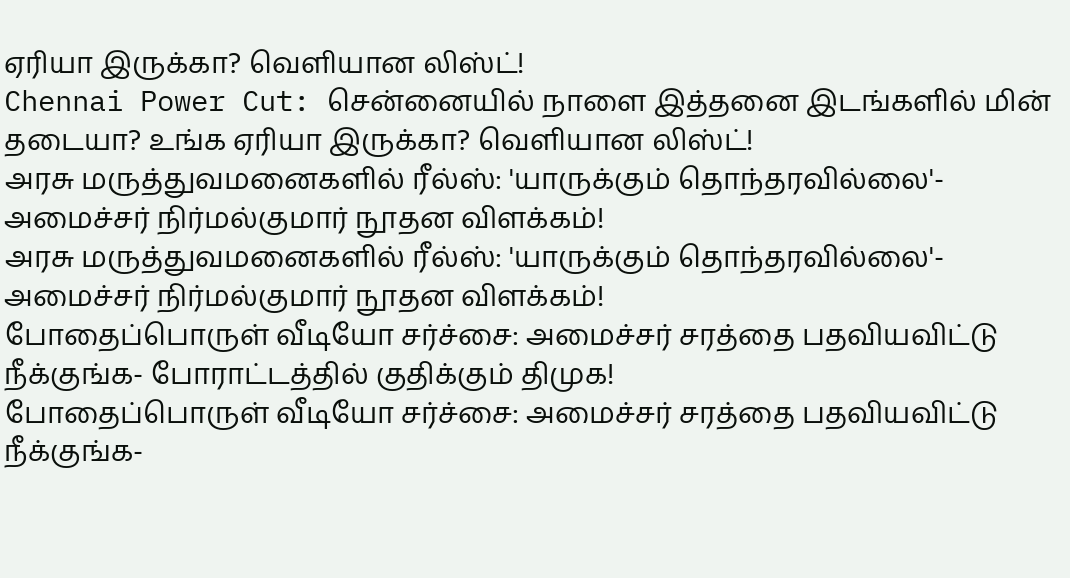ஏரியா இருக்கா? வெளியான லிஸ்ட்!
Chennai Power Cut: சென்னையில் நாளை இத்தனை இடங்களில் மின் தடையா? உங்க ஏரியா இருக்கா? வெளியான லிஸ்ட்!
அரசு மருத்துவமனைகளில் ரீல்ஸ்: 'யாருக்கும் தொந்தரவில்லை'- அமைச்சர் நிர்மல்குமார் நூதன விளக்கம்!
அரசு மருத்துவமனைகளில் ரீல்ஸ்: 'யாருக்கும் தொந்தரவில்லை'- அமைச்சர் நிர்மல்குமார் நூதன விளக்கம்!
போதைப்பொருள் வீடியோ சர்ச்சை: அமைச்சர் சரத்தை பதவியவிட்டு நீக்குங்க- போராட்டத்தில் குதிக்கும் திமுக!
போதைப்பொருள் வீடியோ சர்ச்சை: அமைச்சர் சரத்தை பதவியவிட்டு நீக்குங்க-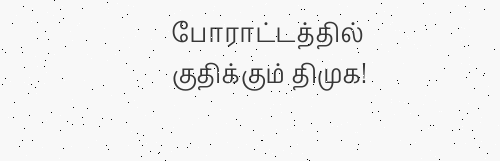போராட்டத்தில் குதிக்கும் திமுக!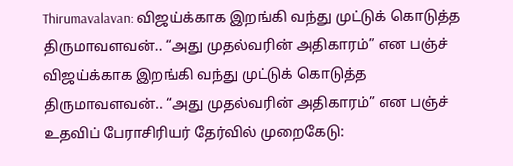Thirumavalavan: விஜய்க்காக இறங்கி வந்து முட்டுக் கொடுத்த திருமாவளவன்.. “அது முதல்வரின் அதிகாரம்” என பஞ்ச்
விஜய்க்காக இறங்கி வந்து முட்டுக் கொடுத்த திருமாவளவன்.. “அது முதல்வரின் அதிகாரம்” என பஞ்ச்
உதவிப் பேராசிரியர் தேர்வில் முறைகேடு: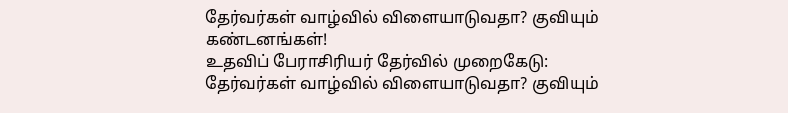தேர்வர்கள் வாழ்வில் விளையாடுவதா? குவியும் கண்டனங்கள்!
உதவிப் பேராசிரியர் தேர்வில் முறைகேடு: தேர்வர்கள் வாழ்வில் விளையாடுவதா? குவியும்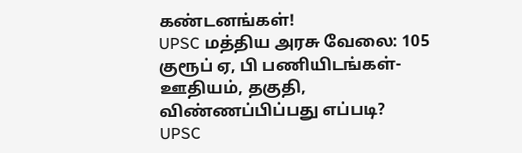கண்டனங்கள்!
UPSC மத்திய அரசு வேலை: 105 குரூப் ஏ, பி பணியிடங்கள்- ஊதியம், தகுதி, விண்ணப்பிப்பது எப்படி?
UPSC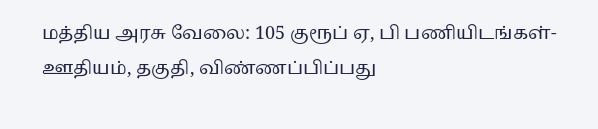மத்திய அரசு வேலை: 105 குரூப் ஏ, பி பணியிடங்கள்- ஊதியம், தகுதி, விண்ணப்பிப்பது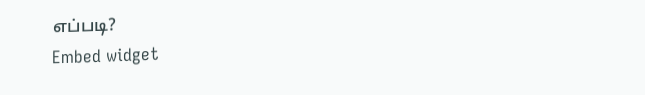எப்படி?
Embed widget